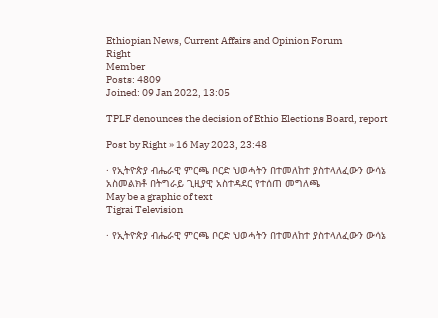Ethiopian News, Current Affairs and Opinion Forum
Right
Member
Posts: 4809
Joined: 09 Jan 2022, 13:05

TPLF denounces the decision of Ethio Elections Board, report

Post by Right » 16 May 2023, 23:48

· የኢትዮጵያ ብሔራዊ ምርጫ ቦርድ ህወሓትን በተመለከተ ያስተላለፈውን ውሳኔ አስመልክቶ በትግራይ ጊዚያዊ አስተዳደር የተሰጠ መግለጫ
May be a graphic of text
Tigrai Television

· የኢትዮጵያ ብሔራዊ ምርጫ ቦርድ ህወሓትን በተመለከተ ያስተላለፈውን ውሳኔ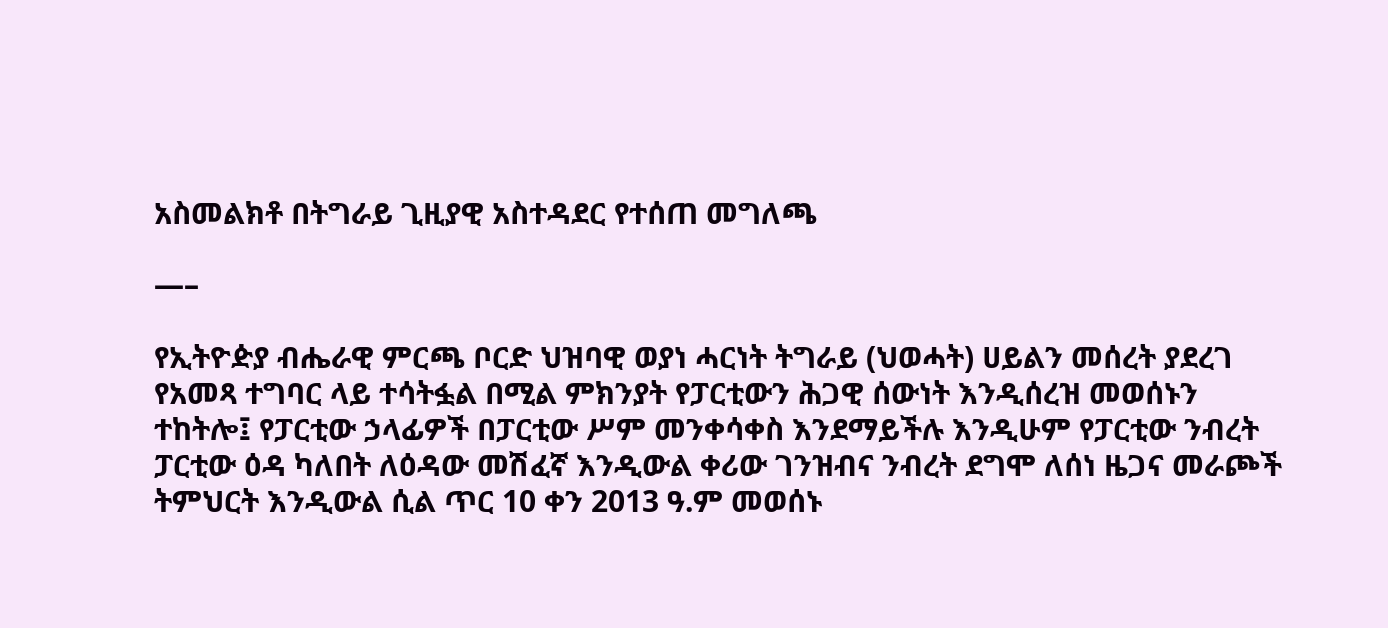አስመልክቶ በትግራይ ጊዚያዊ አስተዳደር የተሰጠ መግለጫ

—–

የኢትዮዽያ ብሔራዊ ምርጫ ቦርድ ህዝባዊ ወያነ ሓርነት ትግራይ (ህወሓት) ሀይልን መሰረት ያደረገ የአመጻ ተግባር ላይ ተሳትፏል በሚል ምክንያት የፓርቲውን ሕጋዊ ሰውነት እንዲሰረዝ መወሰኑን ተከትሎ፤ የፓርቲው ኃላፊዎች በፓርቲው ሥም መንቀሳቀስ እንደማይችሉ እንዲሁም የፓርቲው ንብረት ፓርቲው ዕዳ ካለበት ለዕዳው መሽፈኛ እንዲውል ቀሪው ገንዝብና ንብረት ደግሞ ለሰነ ዜጋና መራጮች ትምህርት እንዲውል ሲል ጥር 10 ቀን 2013 ዓ.ም መወሰኑ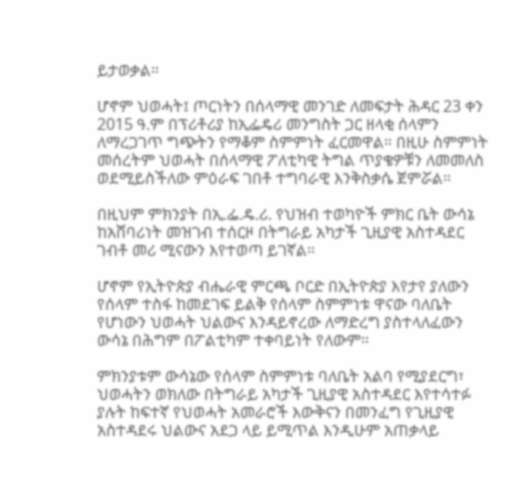ይታወቃል።

ሆኖም ህወሓት፤ ጦርነትን በሰላማዊ መንገድ ለመፍታት ሕዳር 23 ቀን 2015 ዓ.ም በፕሪቶሪያ ከኢፌዴሪ መንግስት ጋር ዘላቂ ሰላምን ለማረጋገጥ ግጭትን የማቆም ስምምነት ፈርመዋል። በዚሁ ስምምነት መሰረትም ህወሓት በሰላማዊ ፖለቲካዊ ትግል ጥያቄዎቹን ለመመለስ ወደሚይስችለው ምዕራፍ ገበቶ ተግባራዊ እንቅስቃሴ ጀምሯል።

በዚህም ምክንያት በኢ.ፌ.ዴ.ሪ. የህዝብ ተወካዮች ምክር ቤት ውሳኔ ከአሸባሪነት መዝገብ ተሰርዞ በትግራይ አካታች ጊዚያዊ አስተዳደር ገብቶ መሪ ሚናውን እየተወጣ ይገኛል።

ሆኖም የኢትዮጵያ ብሔራዊ ምርጫ ቦርድ በኢትዮጵያ እየታየ ያለውን የሰላም ተስፋ ከመደገፍ ይልቅ የሰላም ስምምነቱ ዋናው ባለቤት የሆነውን ህወሓት ህልውና እንዳይኖረው ለማድረግ ያስተላለፈውን ውሳኔ በሕግም በፖልቲካም ተቀባይነት የለውም።

ምክንያቱም ውሳኔው የሰላም ስምምነቱ ባለቤት አልባ የሚያደርግ፣ ህወሓትን ወክለው በትግራይ አካታች ጊዚያዊ አስተዳደር እየተሳተፉ ያሉት ከፍተኛ የህወሓት አመራሮች እውቅናን በመንፈግ የጊዚያዊ አስተዳደሩ ህልውና አደጋ ላይ ይሚጥል እንዲሁም አጠቃላይ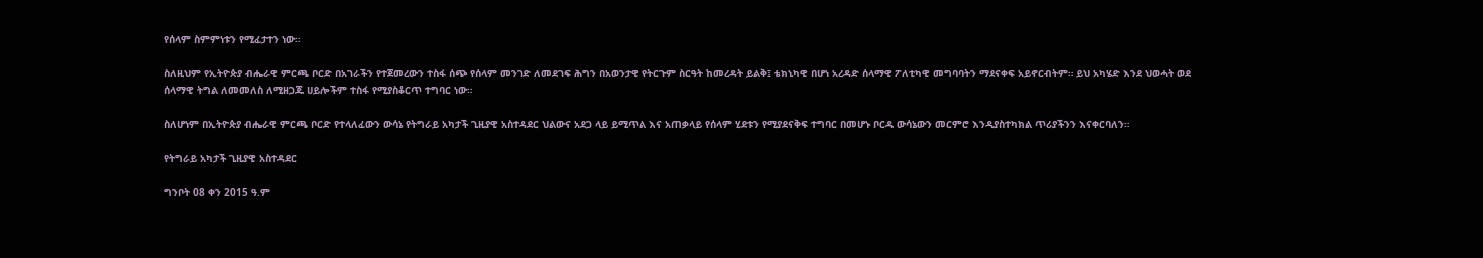የሰላም ስምምነቱን የሚፈታተን ነው።

ስለዚህም የኢትዮጵያ ብሔራዊ ምርጫ ቦርድ በአገራችን የተጀመረውን ተስፋ ሰጭ የሰላም መንገድ ለመደገፍ ሕግን በአወንታዊ የትርጉም ስርዓት ከመረዳት ይልቅ፤ ቴክኒካዊ በሆነ አረዳድ ሰላማዊ ፖለቲካዊ መግባባትን ማደናቀፍ አይኖርብትም። ይህ አካሄድ እንደ ህወሓት ወደ ሰላማዊ ትግል ለመመለስ ለሚዘጋጁ ሀይሎችም ተስፋ የሚያስቆርጥ ተግባር ነው።

ስለሆነም በኢትዮጵያ ብሔራዊ ምርጫ ቦርድ የተላለፈውን ውሳኔ የትግራይ አካታች ጊዚያዊ አስተዳደር ህልውና አደጋ ላይ ይሚጥል እና አጠቃላይ የሰላም ሂደቱን የሚያደናቅፍ ተግባር በመሆኑ ቦርዱ ውሳኔውን መርምሮ እንዲያስተካክል ጥሪያችንን እናቀርባለን።

የትግራይ አካታች ጊዚያዊ አስተዳደር

ግንቦት 08 ቀን 2015 ዓ.ም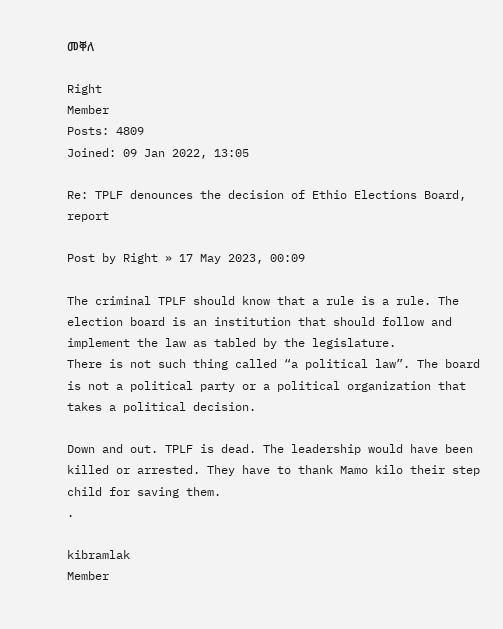መቐለ

Right
Member
Posts: 4809
Joined: 09 Jan 2022, 13:05

Re: TPLF denounces the decision of Ethio Elections Board, report

Post by Right » 17 May 2023, 00:09

The criminal TPLF should know that a rule is a rule. The election board is an institution that should follow and implement the law as tabled by the legislature.
There is not such thing called “a political law”. The board is not a political party or a political organization that takes a political decision.

Down and out. TPLF is dead. The leadership would have been killed or arrested. They have to thank Mamo kilo their step child for saving them.
.

kibramlak
Member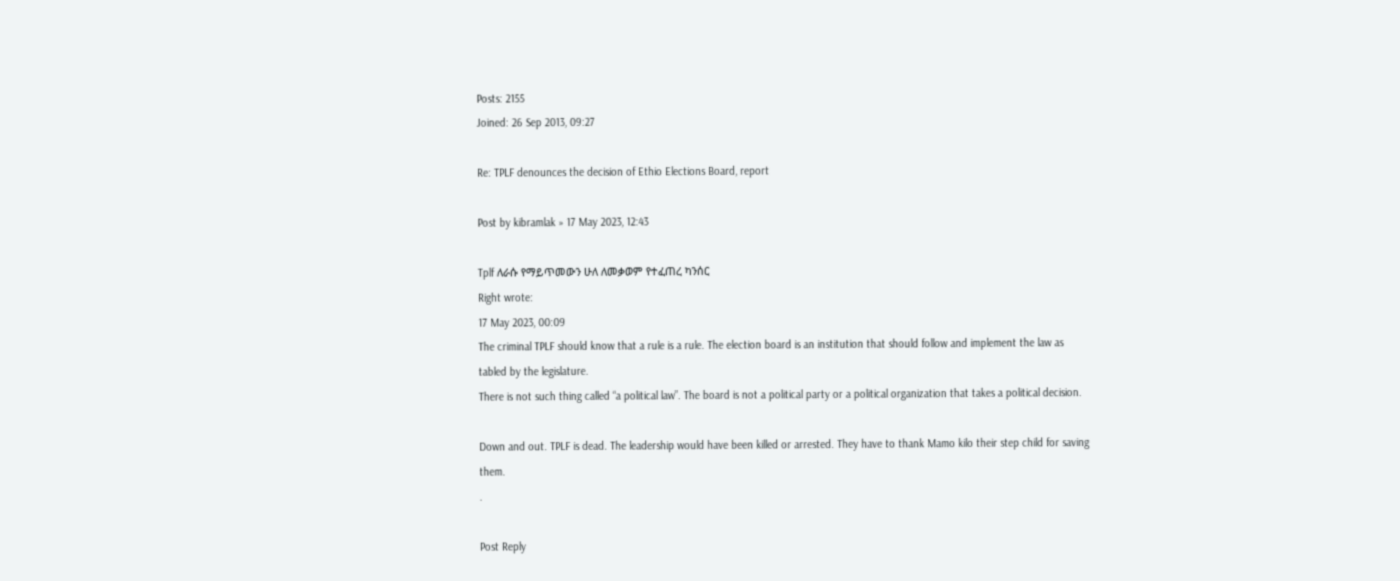Posts: 2155
Joined: 26 Sep 2013, 09:27

Re: TPLF denounces the decision of Ethio Elections Board, report

Post by kibramlak » 17 May 2023, 12:43

Tplf ለራሱ የማይጥመውን ሁለ ለመቃወም የተፈጠረ ካንሰር
Right wrote:
17 May 2023, 00:09
The criminal TPLF should know that a rule is a rule. The election board is an institution that should follow and implement the law as tabled by the legislature.
There is not such thing called “a political law”. The board is not a political party or a political organization that takes a political decision.

Down and out. TPLF is dead. The leadership would have been killed or arrested. They have to thank Mamo kilo their step child for saving them.
.

Post Reply